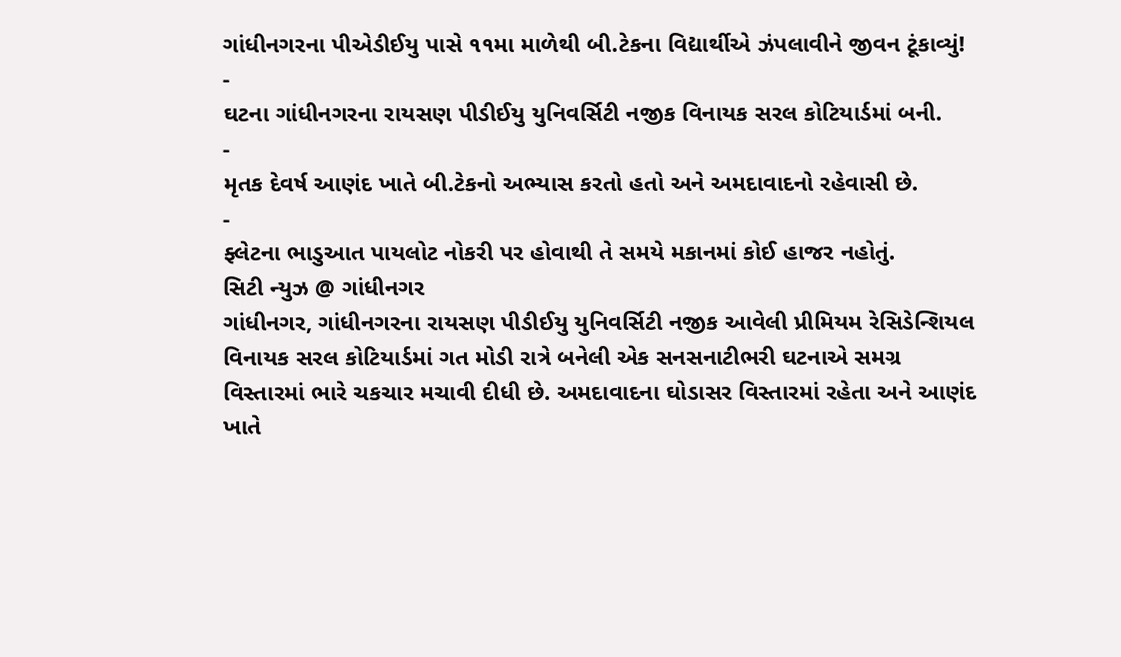ગાંધીનગરના પીએડીઈયુ પાસે ૧૧મા માળેથી બી.ટેકના વિદ્યાર્થીએ ઝંપલાવીને જીવન ટૂંકાવ્યું!
-
ઘટના ગાંધીનગરના રાયસણ પીડીઈયુ યુનિવર્સિટી નજીક વિનાયક સરલ કોટિયાર્ડમાં બની.
-
મૃતક દેવર્ષ આણંદ ખાતે બી.ટેકનો અભ્યાસ કરતો હતો અને અમદાવાદનો રહેવાસી છે.
-
ફ્લેટના ભાડુઆત પાયલોટ નોકરી પર હોવાથી તે સમયે મકાનમાં કોઈ હાજર નહોતું.
સિટી ન્યુઝ @ ગાંધીનગર
ગાંધીનગર, ગાંધીનગરના રાયસણ પીડીઈયુ યુનિવર્સિટી નજીક આવેલી પ્રીમિયમ રેસિડેન્શિયલ વિનાયક સરલ કોટિયાર્ડમાં ગત મોડી રાત્રે બનેલી એક સનસનાટીભરી ઘટનાએ સમગ્ર વિસ્તારમાં ભારે ચકચાર મચાવી દીધી છે. અમદાવાદના ઘોડાસર વિસ્તારમાં રહેતા અને આણંદ ખાતે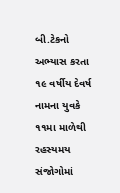બી.ટેકનો અભ્યાસ કરતા ૧૯ વર્ષીય દેવર્ષ નામના યુવકે ૧૧મા માળેથી રહસ્યમય સંજોગોમાં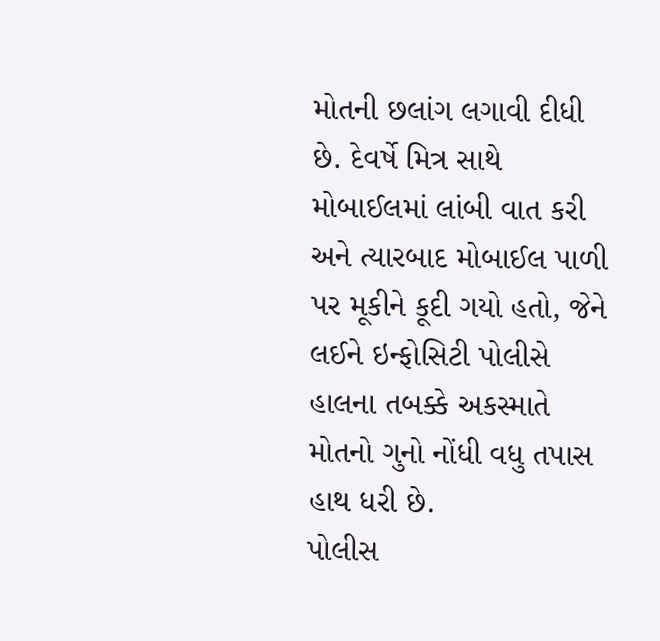મોતની છલાંગ લગાવી દીધી છે. દેવર્ષે મિત્ર સાથે મોબાઈલમાં લાંબી વાત કરી અને ત્યારબાદ મોબાઈલ પાળી પર મૂકીને કૂદી ગયો હતો, જેને લઈને ઇન્ફોસિટી પોલીસે હાલના તબક્કે અકસ્માતે મોતનો ગુનો નોંધી વધુ તપાસ હાથ ધરી છે.
પોલીસ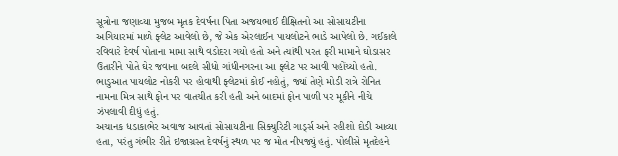સૂત્રોના જણાવ્યા મુજબ મૃતક દેવર્ષના પિતા અજયભાઈ દીક્ષિતનો આ સોસાયટીના અગિયારમાં માળે ફ્લેટ આવેલો છે, જે એક એરલાઈન પાયલોટને ભાડે આપેલો છે. ગઈકાલે રવિવારે દેવર્ષ પોતાના મામા સાથે વડોદરા ગયો હતો અને ત્યાંથી પરત ફરી મામાને ઘોડાસર ઉતારીને પોતે ઘેર જવાના બદલે સીધો ગાંધીનગરના આ ફ્લેટ પર આવી પહોંચ્યો હતો. ભાડુઆત પાયલોટ નોકરી પર હોવાથી ફ્લેટમાં કોઈ નહોતું, જ્યાં તેણે મોડી રાત્રે રોનિત નામના મિત્ર સાથે ફોન પર વાતચીત કરી હતી અને બાદમાં ફોન પાળી પર મૂકીને નીચે ઝંપલાવી દીધું હતું.
અચાનક ધડાકાભેર અવાજ આવતાં સોસાયટીના સિક્યુરિટી ગાર્ડ્સ અને રહીશો દોડી આવ્યા હતા, પરંતુ ગંભીર રીતે ઇજાગ્રસ્ત દેવર્ષનું સ્થળ પર જ મોત નીપજ્યું હતું. પોલીસે મૃતદેહને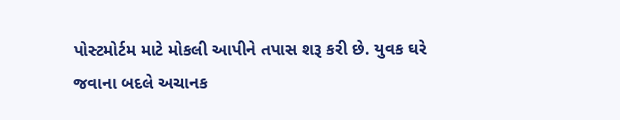પોસ્ટમોર્ટમ માટે મોકલી આપીને તપાસ શરૂ કરી છે. યુવક ઘરે જવાના બદલે અચાનક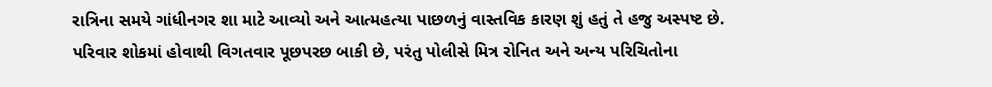રાત્રિના સમયે ગાંધીનગર શા માટે આવ્યો અને આત્મહત્યા પાછળનું વાસ્તવિક કારણ શું હતું તે હજુ અસ્પષ્ટ છે.
પરિવાર શોકમાં હોવાથી વિગતવાર પૂછપરછ બાકી છે, પરંતુ પોલીસે મિત્ર રોનિત અને અન્ય પરિચિતોના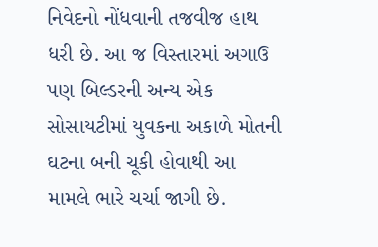નિવેદનો નોંધવાની તજવીજ હાથ ધરી છે. આ જ વિસ્તારમાં અગાઉ પણ બિલ્ડરની અન્ય એક સોસાયટીમાં યુવકના અકાળે મોતની ઘટના બની ચૂકી હોવાથી આ મામલે ભારે ચર્ચા જાગી છે.